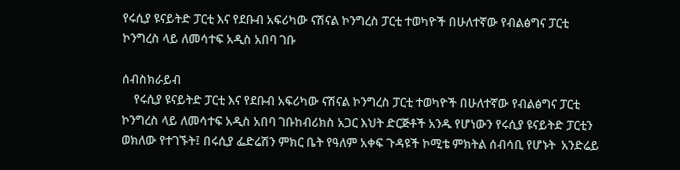የሩሲያ ዩናይትድ ፓርቲ እና የደቡብ አፍሪካው ናሽናል ኮንግረስ ፓርቲ ተወካዮች በሁለተኛው የብልፅግና ፓርቲ ኮንግረስ ላይ ለመሳተፍ አዲስ አበባ ገቡ

ሰብስክራይብ
    የሩሲያ ዩናይትድ ፓርቲ እና የደቡብ አፍሪካው ናሽናል ኮንግረስ ፓርቲ ተወካዮች በሁለተኛው የብልፅግና ፓርቲ ኮንግረስ ላይ ለመሳተፍ አዲስ አበባ ገቡከብሪክስ አጋር እህት ድርጅቶች አንዱ የሆነውን የሩሲያ ዩናይትድ ፓርቲን ወክለው የተገኙት፤ በሩሲያ ፌድሬሽን ምክር ቤት የዓለም አቀፍ ጉዳዩች ኮሚቴ ምክትል ሰብሳቢ የሆኑት  አንድሬይ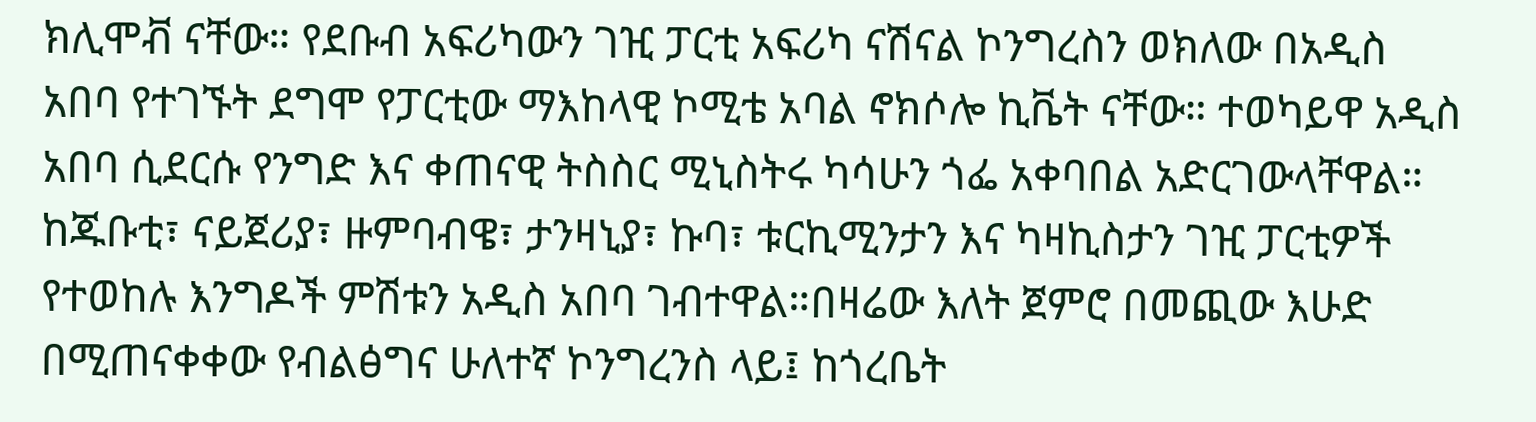ክሊሞቭ ናቸው። የደቡብ አፍሪካውን ገዢ ፓርቲ አፍሪካ ናሽናል ኮንግረስን ወክለው በአዲስ አበባ የተገኙት ደግሞ የፓርቲው ማእከላዊ ኮሚቴ አባል ኖክሶሎ ኪቬት ናቸው። ተወካይዋ አዲስ አበባ ሲደርሱ የንግድ እና ቀጠናዊ ትስስር ሚኒስትሩ ካሳሁን ጎፌ አቀባበል አድርገውላቸዋል። ከጁቡቲ፣ ናይጀሪያ፣ ዙምባብዌ፣ ታንዛኒያ፣ ኩባ፣ ቱርኪሚንታን እና ካዛኪስታን ገዢ ፓርቲዎች የተወከሉ እንግዶች ምሽቱን አዲስ አበባ ገብተዋል።በዛሬው እለት ጀምሮ በመጪው እሁድ በሚጠናቀቀው የብልፅግና ሁለተኛ ኮንግረንስ ላይ፤ ከጎረቤት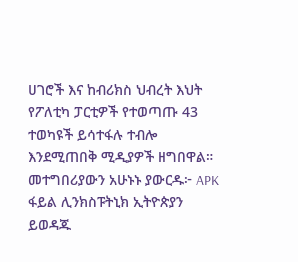ሀገሮች እና ከብሪክስ ህብረት እህት የፖለቲካ ፓርቲዎች የተወጣጡ 43  ተወካዩች ይሳተፋሉ ተብሎ እንደሚጠበቅ ሚዲያዎች ዘግበዋል። መተግበሪያውን አሁኑኑ ያውርዱ፦ APK ፋይል ሊንክስፑትኒክ ኢትዮጵያን ይወዳጁ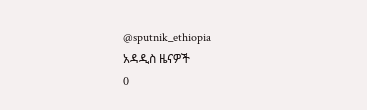@sputnik_ethiopia
አዳዲስ ዜናዎች
0